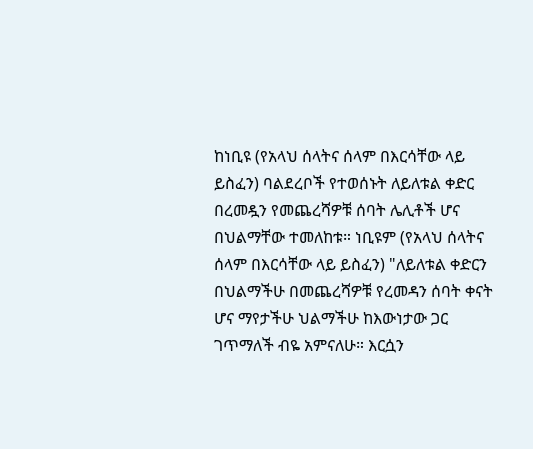ከነቢዩ (የአላህ ሰላትና ሰላም በእርሳቸው ላይ ይስፈን) ባልደረቦች የተወሰኑት ለይለቱል ቀድር በረመዷን የመጨረሻዎቹ ሰባት ሌሊቶች ሆና በህልማቸው ተመለከቱ። ነቢዩም (የአላህ ሰላትና ሰላም በእርሳቸው ላይ ይስፈን) "ለይለቱል ቀድርን በህልማችሁ በመጨረሻዎቹ የረመዳን ሰባት ቀናት ሆና ማየታችሁ ህልማችሁ ከእውነታው ጋር ገጥማለች ብዬ አምናለሁ። እርሷን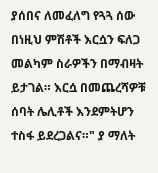ያሰበና ለመፈለግ የጓጓ ሰው በነዚህ ምሽቶች እርሷን ፍለጋ መልካም ስራዎችን በማብዛት ይታገል። እርሷ በመጨረሻዎቹ ሰባት ሌሊቶች እንደምትሆን ተስፋ ይደረጋልና።" ያ ማለት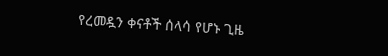የረመዷን ቀናቶች ሰላሳ የሆኑ ጊዜ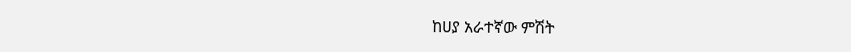ከሀያ አራተኛው ምሽት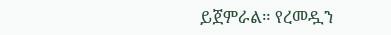ይጀምራል። የረመዷን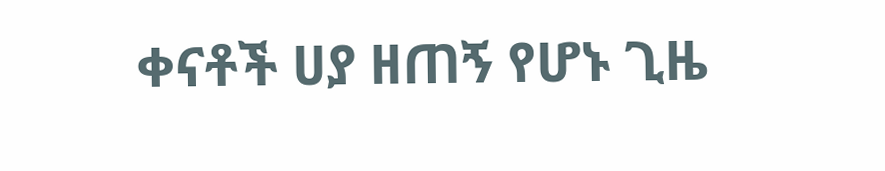ቀናቶች ሀያ ዘጠኝ የሆኑ ጊዜ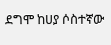ደግሞ ከሀያ ሶስተኛው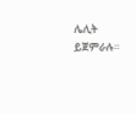ሌሊት ይጀምራሉ።